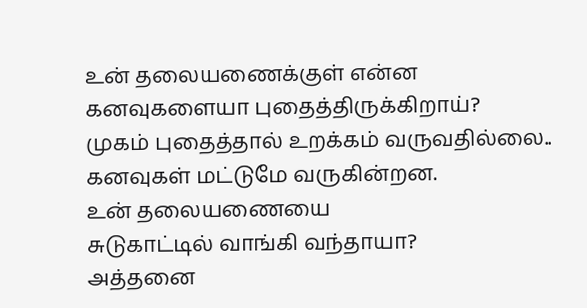உன் தலையணைக்குள் என்ன
கனவுகளையா புதைத்திருக்கிறாய்?
முகம் புதைத்தால் உறக்கம் வருவதில்லை..
கனவுகள் மட்டுமே வருகின்றன.
உன் தலையணையை
சுடுகாட்டில் வாங்கி வந்தாயா?
அத்தனை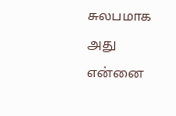சுலபமாக அது என்னை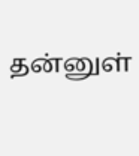தன்னுள்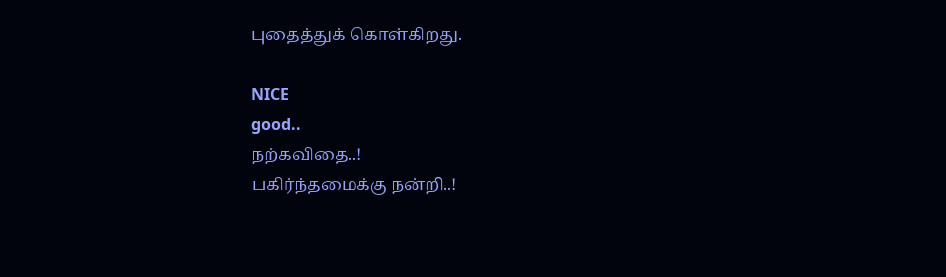புதைத்துக் கொள்கிறது.

NICE
good..
நற்கவிதை..!
பகிர்ந்தமைக்கு நன்றி..!